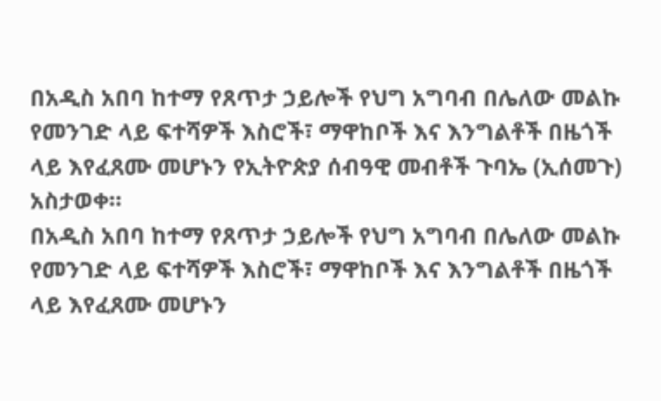በአዲስ አበባ ከተማ የጸጥታ ኃይሎች የህግ አግባብ በሌለው መልኩ የመንገድ ላይ ፍተሻዎች እስሮች፣ ማዋከቦች እና እንግልቶች በዜጎች ላይ እየፈጸሙ መሆኑን የኢትዮጵያ ሰብዓዊ መብቶች ጉባኤ (ኢሰመጉ) አስታወቀ።
በአዲስ አበባ ከተማ የጸጥታ ኃይሎች የህግ አግባብ በሌለው መልኩ የመንገድ ላይ ፍተሻዎች እስሮች፣ ማዋከቦች እና እንግልቶች በዜጎች ላይ እየፈጸሙ መሆኑን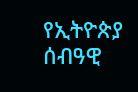የኢትዮጵያ ሰብዓዊ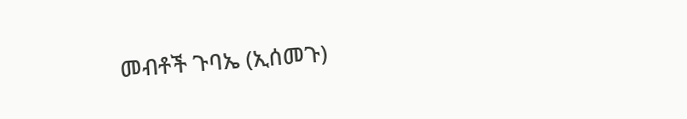መብቶች ጉባኤ (ኢሰመጉ)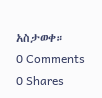አስታወቀ።
0 Comments
0 Shares